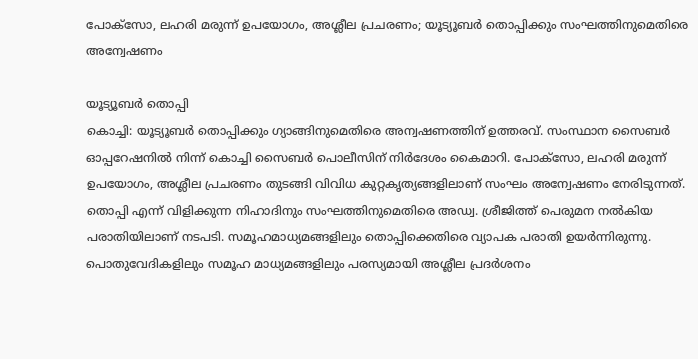പോക്സോ, ലഹരി മരുന്ന് ഉപയോഗം, അശ്ലീല പ്രചരണം; യൂട്യൂബർ തൊപ്പിക്കും സംഘത്തിനുമെതിരെ അന്വേഷണം

യൂട്യൂബർ തൊപ്പി
കൊച്ചി: യൂട്യൂബർ തൊപ്പിക്കും ഗ്യാങ്ങിനുമെതിരെ അന്വഷണത്തിന് ഉത്തരവ്. സംസ്ഥാന സൈബർ ഓപ്പറേഷനിൽ നിന്ന് കൊച്ചി സൈബർ പൊലീസിന് നിർദേശം കൈമാറി. പോക്സോ, ലഹരി മരുന്ന് ഉപയോഗം, അശ്ലീല പ്രചരണം തുടങ്ങി വിവിധ കുറ്റകൃത്യങ്ങളിലാണ് സംഘം അന്വേഷണം നേരിടുന്നത്. തൊപ്പി എന്ന് വിളിക്കുന്ന നിഹാദിനും സംഘത്തിനുമെതിരെ അഡ്വ. ശ്രീജിത്ത് പെരുമന നൽകിയ പരാതിയിലാണ് നടപടി. സമൂഹമാധ്യമങ്ങളിലും തൊപ്പിക്കെതിരെ വ്യാപക പരാതി ഉയർന്നിരുന്നു.
പൊതുവേദികളിലും സമൂഹ മാധ്യമങ്ങളിലും പരസ്യമായി അശ്ലീല പ്രദർശനം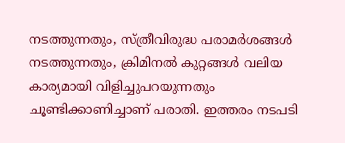നടത്തുന്നതും, സ്ത്രീവിരുദ്ധ പരാമർശങ്ങൾ നടത്തുന്നതും, ക്രിമിനൽ കുറ്റങ്ങൾ വലിയ കാര്യമായി വിളിച്ചുപറയുന്നതും ചൂണ്ടിക്കാണിച്ചാണ് പരാതി. ഇത്തരം നടപടി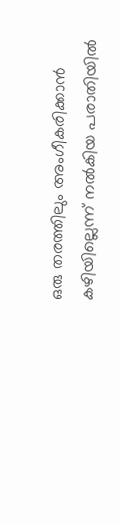ഒരു തരത്തിലും അംഗീകരിക്കാൻ കഴിയില്ലെന്ന് നൽകിയ പരാതിയിൽ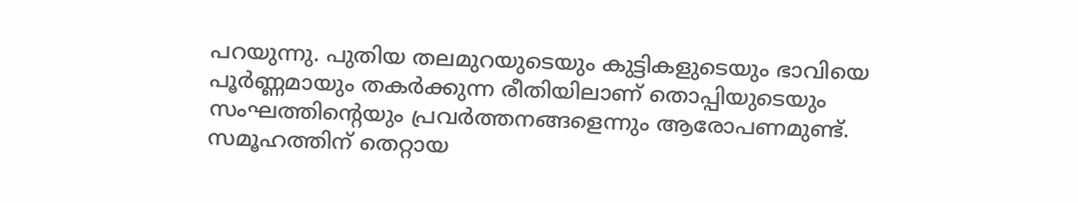പറയുന്നു. പുതിയ തലമുറയുടെയും കുട്ടികളുടെയും ഭാവിയെ പൂർണ്ണമായും തകർക്കുന്ന രീതിയിലാണ് തൊപ്പിയുടെയും സംഘത്തിന്റെയും പ്രവർത്തനങ്ങളെന്നും ആരോപണമുണ്ട്.
സമൂഹത്തിന് തെറ്റായ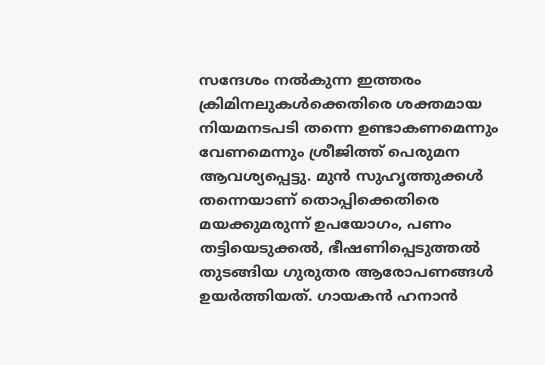സന്ദേശം നൽകുന്ന ഇത്തരം ക്രിമിനലുകൾക്കെതിരെ ശക്തമായ നിയമനടപടി തന്നെ ഉണ്ടാകണമെന്നും വേണമെന്നും ശ്രീജിത്ത് പെരുമന ആവശ്യപ്പെട്ടു. മുൻ സുഹൃത്തുക്കൾ തന്നെയാണ് തൊപ്പിക്കെതിരെ മയക്കുമരുന്ന് ഉപയോഗം, പണം തട്ടിയെടുക്കൽ, ഭീഷണിപ്പെടുത്തൽ തുടങ്ങിയ ഗുരുതര ആരോപണങ്ങൾ ഉയർത്തിയത്. ഗായകൻ ഹനാൻ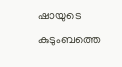ഷായുടെ കുടുംബത്തെ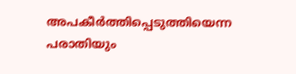അപകീർത്തിപ്പെടുത്തിയെന്ന പരാതിയും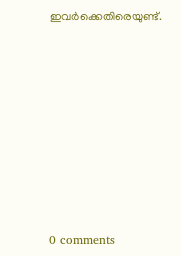ഇവർക്കെതിരെയുണ്ട്.









0 comments